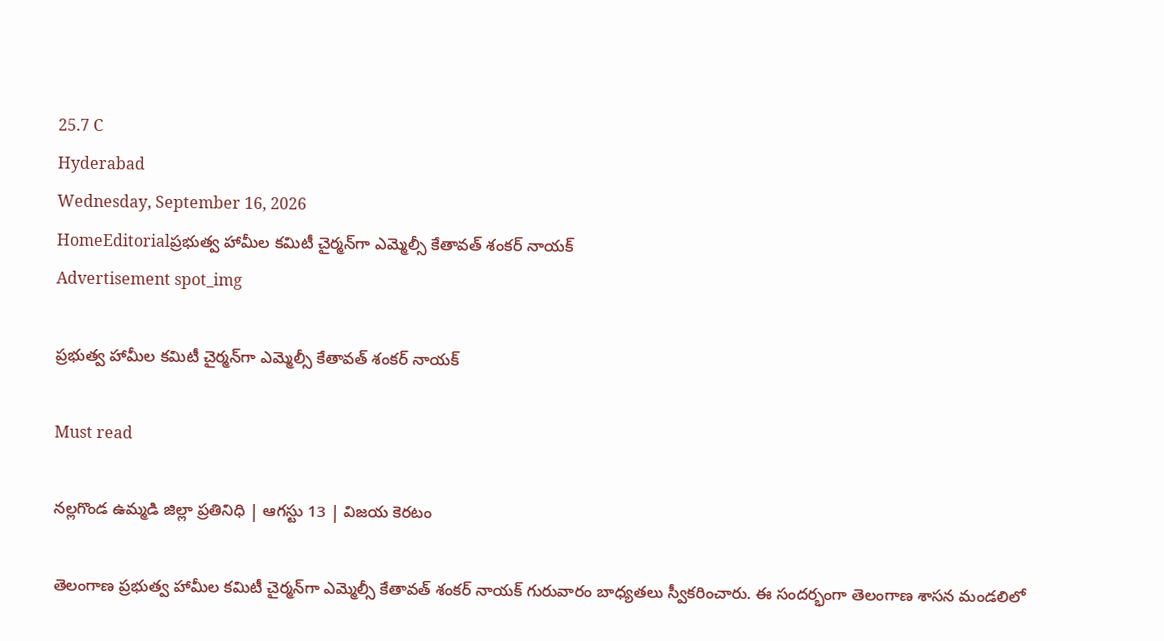25.7 C
Hyderabad
Wednesday, September 16, 2026
HomeEditorialప్రభుత్వ హామీల కమిటీ చైర్మన్‌గా ఎమ్మెల్సీ కేతావత్ శంకర్ నాయక్
Advertisement spot_img

ప్రభుత్వ హామీల కమిటీ చైర్మన్‌గా ఎమ్మెల్సీ కేతావత్ శంకర్ నాయక్

Must read

నల్లగొండ ఉమ్మడి జిల్లా ప్రతినిధి | ఆగస్టు 13 | విజయ కెరటం

తెలంగాణ ప్రభుత్వ హామీల కమిటీ చైర్మన్‌గా ఎమ్మెల్సీ కేతావత్ శంకర్ నాయక్ గురువారం బాధ్యతలు స్వీకరించారు. ఈ సందర్భంగా తెలంగాణ శాసన మండలిలో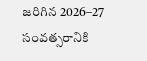జరిగిన 2026–27 సంవత్సరానికి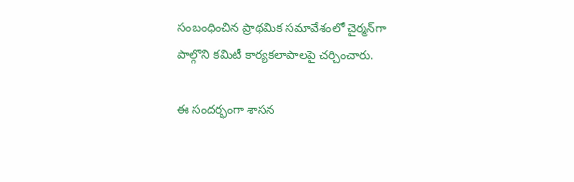సంబంధించిన ప్రాథమిక సమావేశంలో చైర్మన్‌గా పాల్గొని కమిటీ కార్యకలాపాలపై చర్చించారు.

ఈ సందర్భంగా శాసన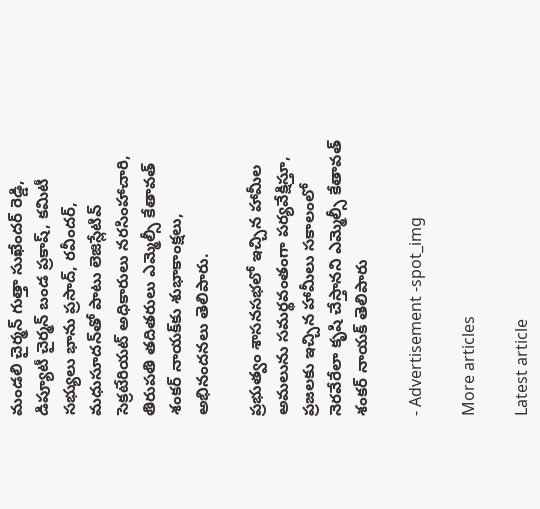మండలి చైర్మన్ గుత్తా సుఖేందర్ రెడ్డి, డిప్యూటీ చైర్మన్ బండ ప్రకాష్, కమిటీ సభ్యులు భాను ప్రసాద్, రవీందర్, మధుసూదన్‌తో పాటు లెజిస్లేటివ్ సెక్రటేరియట్ అధికారులు నరసింహాచారి, తిరుపతి తదితరులు ఎమ్మెల్సీ కేతావత్ శంకర్ నాయక్‌కు శుభాకాంక్షలు, అభినందనలు తెలిపారు.

ప్రభుత్వం శాసనసభలో ఇచ్చిన హామీల అమలును సమర్థవంతంగా పర్యవేక్షిస్తూ, ప్రజలకు ఇచ్చిన హామీలు సకాలంలో నెరవేరేలా కృషి చేస్తానని ఎమ్మెల్సీ కేతావత్ శంకర్ నాయక్ తెలిపారు

- Advertisement -spot_img

More articles

Latest article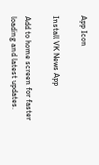App Icon

Install VK News App

Add to home screen for faster loading and latest updates.